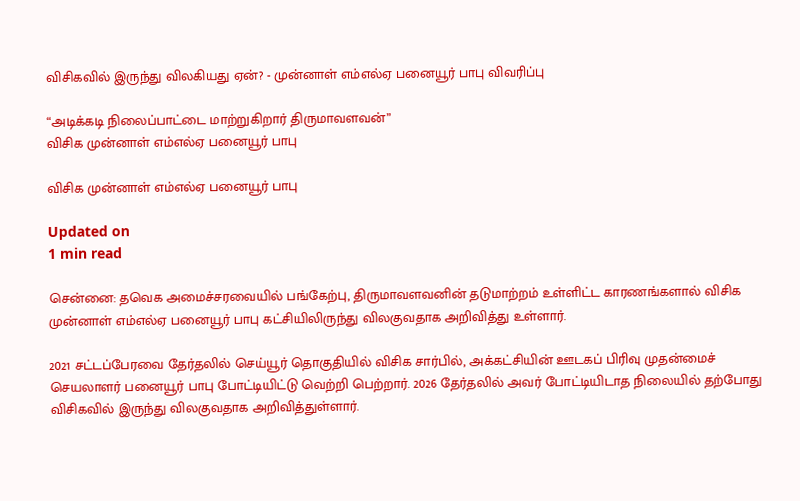விசிகவில் இருந்து விலகியது ஏன்? - முன்னாள் எம்எல்ஏ பனையூர் பாபு விவரிப்பு

“அடிக்கடி நிலைப்பாட்டை மாற்றுகிறார் திருமாவளவன்”
விசிக முன்னாள் எம்எல்ஏ பனையூர் பாபு

விசிக முன்னாள் எம்எல்ஏ பனையூர் பாபு

Updated on
1 min read

சென்னை: தவெக அமைச்சரவையில் பங்கேற்பு, திருமாவளவனின் தடுமாற்றம் உள்ளிட்ட காரணங்களால் விசிக முன்னாள் எம்எல்ஏ பனையூர் பாபு கட்சியிலிருந்து விலகுவதாக அறிவித்து உள்ளார்.

2021 சட்டப்பேரவை தேர்தலில் செய்யூர் தொகுதியில் விசிக சார்பில், அக்கட்சியின் ஊடகப் பிரிவு முதன்மைச் செயலாளர் பனையூர் பாபு போட்டியிட்டு வெற்றி பெற்றார். 2026 தேர்தலில் அவர் போட்டியிடாத நிலையில் தற்போது விசிகவில் இருந்து விலகுவதாக அறிவித்துள்ளார்.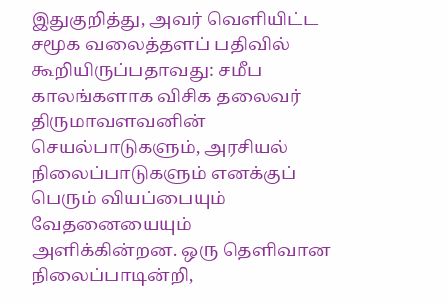இதுகுறித்து, அவர் வெளியிட்ட சமூக வலைத்தளப் பதிவில் கூறியிருப்பதாவது: சமீப காலங்களாக விசிக தலைவர் திருமாவளவனின் செயல்பாடுகளும், அரசியல் நிலைப்பாடுகளும் எனக்குப் பெரும் வியப்பையும் வேதனையையும் அளிக்கின்றன. ஒரு தெளிவான நிலைப்பாடின்றி,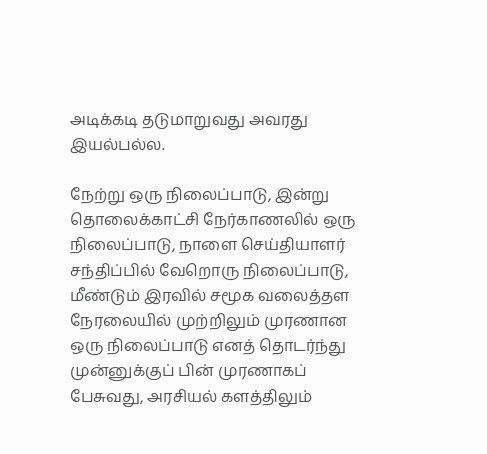அடிக்கடி தடுமாறுவது அவரது இயல்பல்ல.

நேற்று ஒரு நிலைப்பாடு, இன்று தொலைக்காட்சி நேர்காணலில் ஒரு நிலைப்பாடு, நாளை செய்தியாளர் சந்திப்பில் வேறொரு நிலைப்பாடு, மீண்டும் இரவில் சமூக வலைத்தள நேரலையில் முற்றிலும் முரணான ஒரு நிலைப்பாடு எனத் தொடர்ந்து முன்னுக்குப் பின் முரணாகப் பேசுவது, அரசியல் களத்திலும்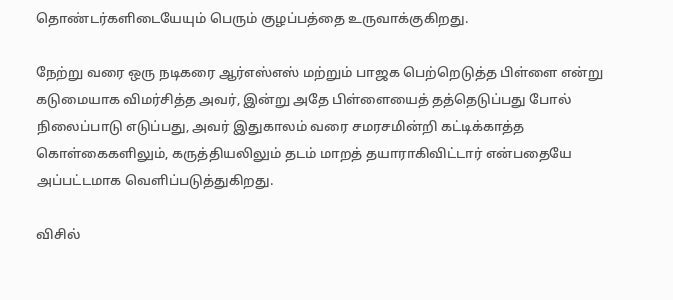தொண்டர்களிடையேயும் பெரும் குழப்பத்தை உருவாக்குகிறது.

நேற்று வரை ஒரு நடிகரை ஆர்எஸ்எஸ் மற்றும் பாஜக பெற்றெடுத்த பிள்ளை என்று கடுமையாக விமர்சித்த அவர், இன்று அதே பிள்ளையைத் தத்தெடுப்பது போல் நிலைப்பாடு எடுப்பது, அவர் இதுகாலம் வரை சமரசமின்றி கட்டிக்காத்த கொள்கைகளிலும், கருத்தியலிலும் தடம் மாறத் தயாராகிவிட்டார் என்பதையே அப்பட்டமாக வெளிப்படுத்துகிறது.

விசில்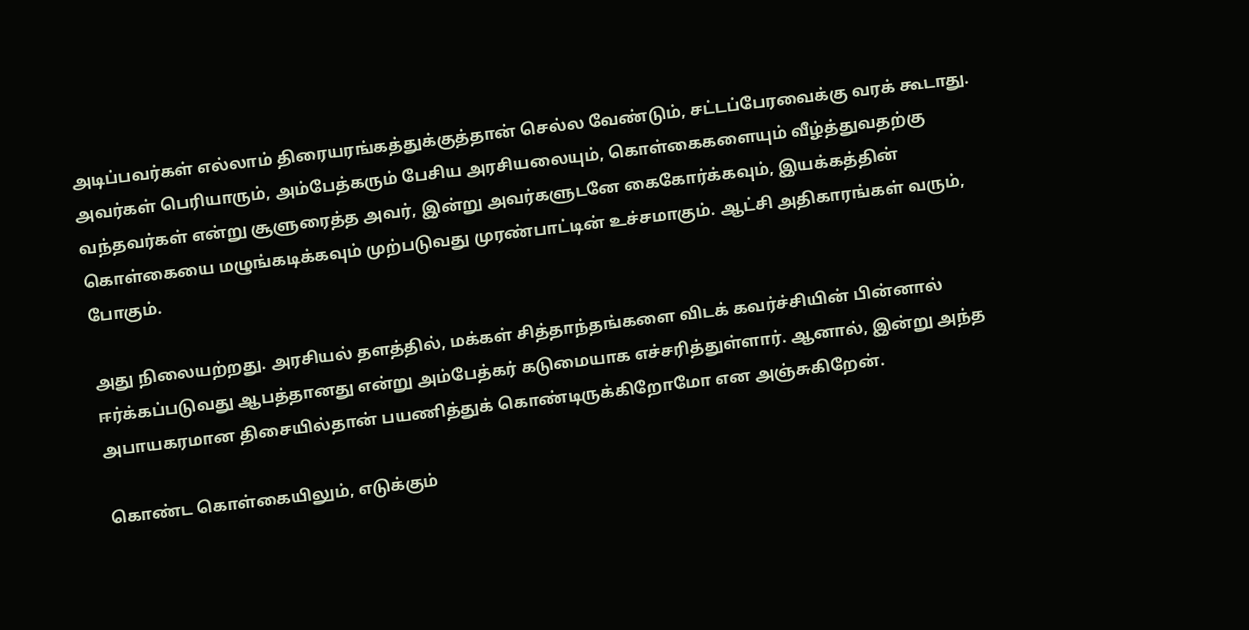அடிப்பவர்கள் எல்லாம் திரையரங்கத்துக்குத்தான் செல்ல வேண்டும், சட்டப்பேரவைக்கு வரக் கூடாது. அவர்கள் பெரியாரும், அம்பேத்கரும் பேசிய அரசியலையும், கொள்கைகளையும் வீழ்த்துவதற்கு வந்தவர்கள் என்று சூளுரைத்த அவர், இன்று அவர்களுடனே கைகோர்க்கவும், இயக்கத்தின் கொள்கையை மழுங்கடிக்கவும் முற்படுவது முரண்பாட்டின் உச்சமாகும். ஆட்சி அதிகாரங்கள் வரும், போகும்.

அது நிலையற்றது. அரசியல் தளத்தில், மக்கள் சித்தாந்தங்களை விடக் கவர்ச்சியின் பின்னால் ஈர்க்கப்படுவது ஆபத்தானது என்று அம்பேத்கர் கடுமையாக எச்சரித்துள்ளார். ஆனால், இன்று அந்த அபாயகரமான திசையில்தான் பயணித்துக் கொண்டிருக்கிறோமோ என அஞ்சுகிறேன்.

கொண்ட கொள்கையிலும், எடுக்கும்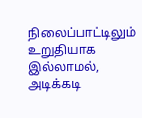நிலைப்பாட்டிலும் உறுதியாக இல்லாமல், அடிக்கடி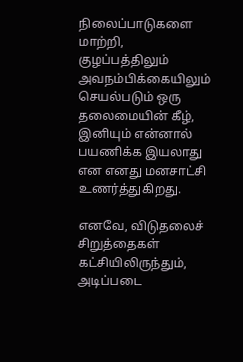நிலைப்பாடுகளை மாற்றி, குழப்பத்திலும் அவநம்பிக்கையிலும் செயல்படும் ஒரு தலைமையின் கீழ், இனியும் என்னால் பயணிக்க இயலாது என எனது மனசாட்சி உணர்த்துகிறது.

எனவே, விடுதலைச் சிறுத்தைகள் கட்சியிலிருந்தும், அடிப்படை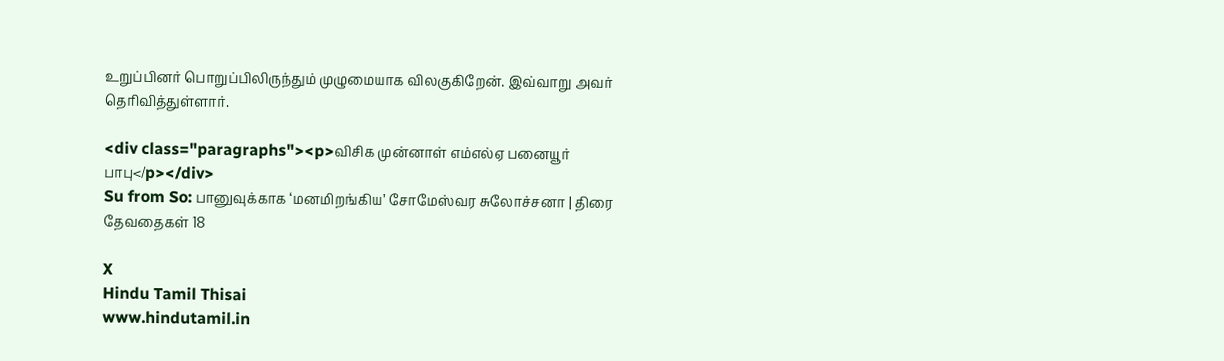உறுப்பினர் பொறுப்பிலிருந்தும் முழுமையாக விலகுகிறேன். இவ்வாறு அவர் தெரிவித்துள்ளார்.

<div class="paragraphs"><p>விசிக முன்னாள் எம்எல்ஏ பனையூர் பாபு</p></div>
Su from So: பானுவுக்காக ‘மனமிறங்கிய’ சோமேஸ்வர சுலோச்சனா | திரை தேவதைகள் 18

X
Hindu Tamil Thisai
www.hindutamil.in